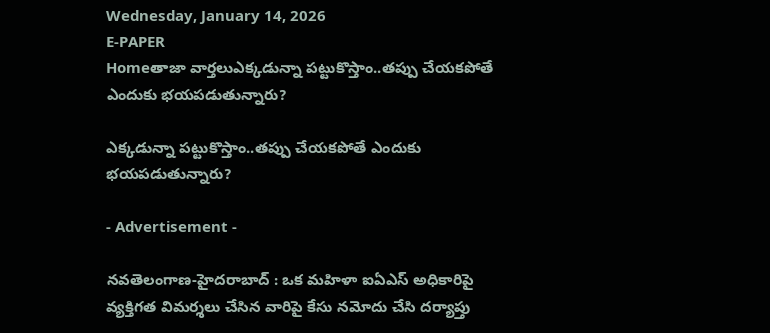Wednesday, January 14, 2026
E-PAPER
Homeతాజా వార్తలుఎక్కడున్నా పట్టుకొస్తాం..తప్పు చేయకపోతే ఎందుకు భయపడుతున్నారు?

ఎక్కడున్నా పట్టుకొస్తాం..తప్పు చేయకపోతే ఎందుకు భయపడుతున్నారు?

- Advertisement -

న‌వ‌తెలంగాణ‌-హైద‌రాబాద్ : ఒక మహిళా ఐఏఎస్‌ అధికారిపై వ్యక్తిగత విమర్శలు చేసిన వారిపై కేసు నమోదు చేసి దర్యాప్తు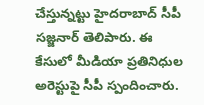చేస్తున్నట్టు హైదరాబాద్‌ సీపీ సజ్జనార్‌ తెలిపారు. ఈ కేసులో మీడియా ప్రతినిధుల అరెస్టుపై సీపీ స్పందించారు.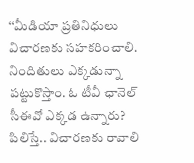‘‘మీడియా ప్రతినిధులు విచారణకు సహకరించాలి. నిందితులు ఎక్కడున్నా పట్టుకొస్తాం. ఓ టీవీ ఛానెల్‌ సీఈవో ఎక్కడ ఉన్నారు? పిలిస్తే.. విచారణకు రావాలి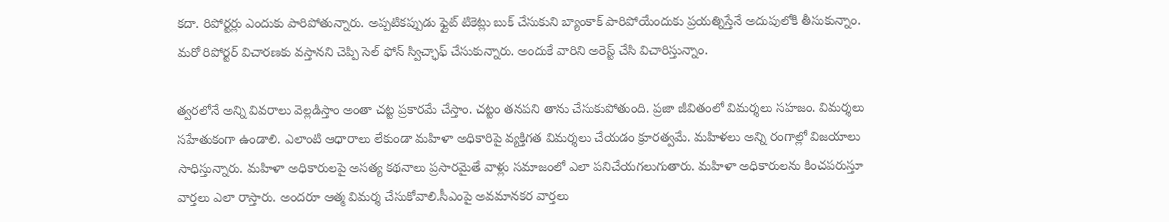కదా. రిపోర్టర్లు ఎందుకు పారిపోతున్నారు. అప్పటికప్పుడు ఫ్లైట్‌ టికెట్లు బుక్‌ చేసుకుని బ్యాంకాక్‌ పారిపోయేందుకు ప్రయత్నిస్తేనే అదుపులోకి తీసుకున్నాం. మరో రిపోర్టర్‌ విచారణకు వస్తానని చెప్పి సెల్‌ ఫోన్‌ స్విచ్ఛాఫ్ చేసుకున్నారు. అందుకే వారిని అరెస్ట్‌ చేసి విచారిస్తున్నాం.

త్వరలోనే అన్ని వివరాలు వెల్లడిస్తాం అంతా చట్ట ప్రకారమే చేస్తాం. చట్టం తనపని తాను చేసుకుపోతుంది. ప్రజా జీవితంలో విమర్శలు సహజం. విమర్శలు సహేతుకంగా ఉండాలి. ఎలాంటి ఆధారాలు లేకుండా మహిళా అధికారిపై వ్యక్తిగత విమర్శలు చేయడం క్రూరత్వమే. మహిళలు అన్ని రంగాల్లో విజయాలు సాధిస్తున్నారు. మహిళా అధికారులపై అసత్య కథనాలు ప్రసారమైతే వాళ్లు సమాజంలో ఎలా పనిచేయగలుగుతారు. మహిళా అధికారులను కించపరుస్తూ వార్తలు ఎలా రాస్తారు. అందరూ ఆత్మ విమర్శ చేసుకోవాలి.సీఎంపై అవమానకర వార్తలు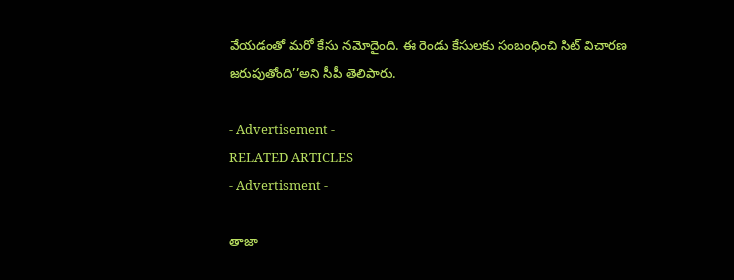వేయడంతో మరో కేసు నమోదైంది. ఈ రెండు కేసులకు సంబంధించి సిట్‌ విచారణ జరుపుతోంది’’అని సీపీ తెలిపారు.

- Advertisement -
RELATED ARTICLES
- Advertisment -

తాజా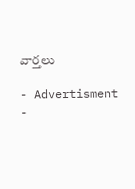వార్తలు

- Advertisment -